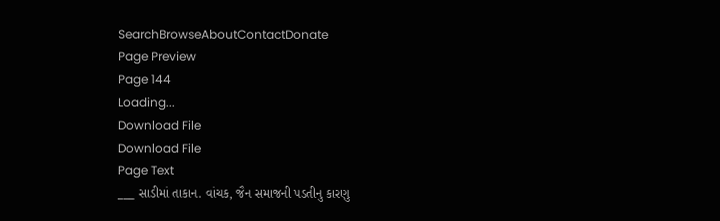SearchBrowseAboutContactDonate
Page Preview
Page 144
Loading...
Download File
Download File
Page Text
___ સાડીમાં તાકાન. વાંચક, જૈન સમાજની પડતીનુ કારણુ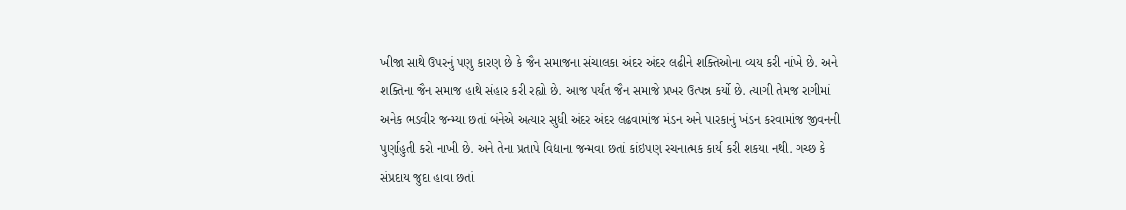ખીજા સાથે ઉપરનું પણુ કારણ છે કે જૈન સમાજના સંચાલકા અંદર અંદર લઢીને શક્તિઓના વ્યય કરી નાંખે છે. અને શક્તિના જૈન સમાજ હાથે સંહાર કરી રહ્યો છે. આજ પર્યંત જૈન સમાજે પ્રખર ઉત્પન્ન કર્યો છે. ત્યાગી તેમજ રાગીમાં અનેક ભડવીર જન્મ્યા છતાં બંનેએ અત્યાર સુધી અંદર અંદર લઢવામાંજ મંડન અને પારકાનું ખંડન કરવામાંજ જીવનની પુર્ણાહુતી કરો નાખી છે. અને તેના પ્રતાપે વિદ્યાના જન્મવા છતાં કાંઇપણ રચનાત્મક કાર્ય કરી શકયા નથી. ગચ્છ કે સંપ્રદાય જુદા હાવા છતાં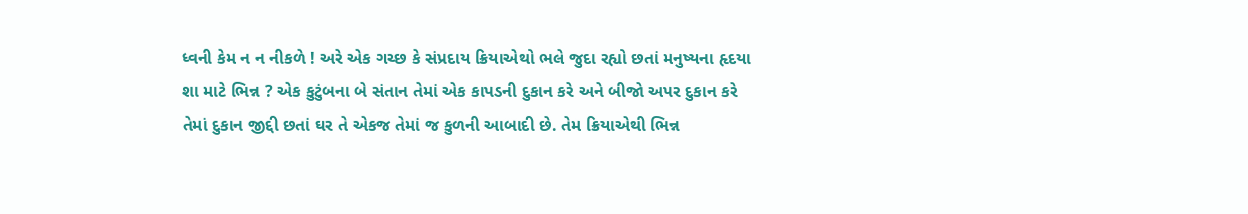ધ્વની કેમ ન ન નીકળે ! અરે એક ગચ્છ કે સંપ્રદાય ક્રિયાએથો ભલે જુદા રહ્યો છતાં મનુષ્યના હૃદયા શા માટે ભિન્ન ? એક કુટુંબના બે સંતાન તેમાં એક કાપડની દુકાન કરે અને બીજો અપર દુકાન કરે તેમાં દુકાન જીદ્દી છતાં ઘર તે એકજ તેમાં જ કુળની આબાદી છે. તેમ ક્રિયાએથી ભિન્ન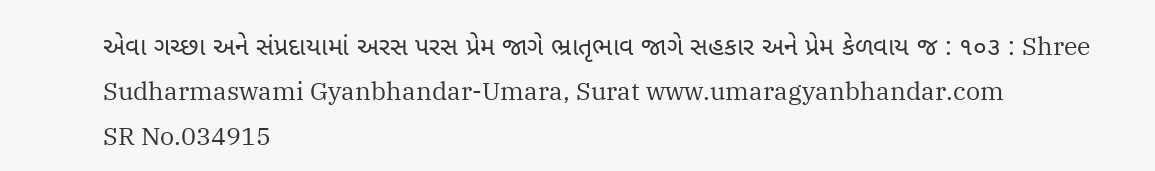એવા ગચ્છા અને સંપ્રદાયામાં અરસ પરસ પ્રેમ જાગે ભ્રાતૃભાવ જાગે સહકાર અને પ્રેમ કેળવાય જ : ૧૦૩ : Shree Sudharmaswami Gyanbhandar-Umara, Surat www.umaragyanbhandar.com
SR No.034915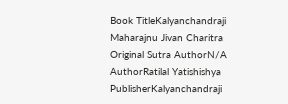Book TitleKalyanchandraji Maharajnu Jivan Charitra
Original Sutra AuthorN/A
AuthorRatilal Yatishishya
PublisherKalyanchandraji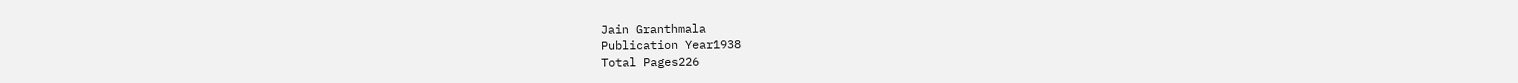Jain Granthmala
Publication Year1938
Total Pages226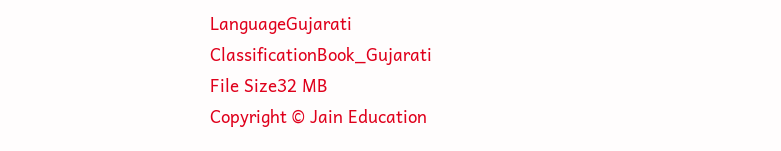LanguageGujarati
ClassificationBook_Gujarati
File Size32 MB
Copyright © Jain Education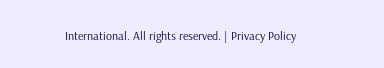International. All rights reserved. | Privacy Policy